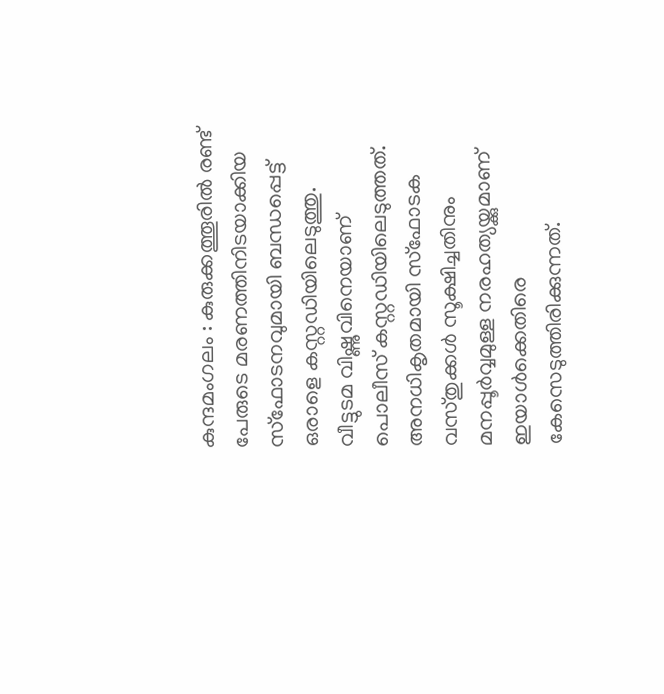കുന്ദമംഗലം : കുരുക്കത്തൂരിൽ രണ്ട് പേരുടെ മരണത്തിനിടയാക്കിയ സ്ഫോടനവുമായി ബന്ധപ്പെട്ട് ഒരാളെ കസ്റ്റഡിയിലെടുത്തു. വീട്ടുടമ വിഷ്ണുവിനെയാണ് പൊലീസ് കസ്റ്റഡിയിലെടുത്തത്. അനധികൃതമായി സ്ഫോടക വസ്തുക്കൾ സൂക്ഷിച്ചതിനും മനപ്പൂർവ്വമുള്ള നരഹത്യയ്ക്കുമാണ് ഇയാൾക്കെതിരെ കേസെടുത്തിരിക്കുന്നത്.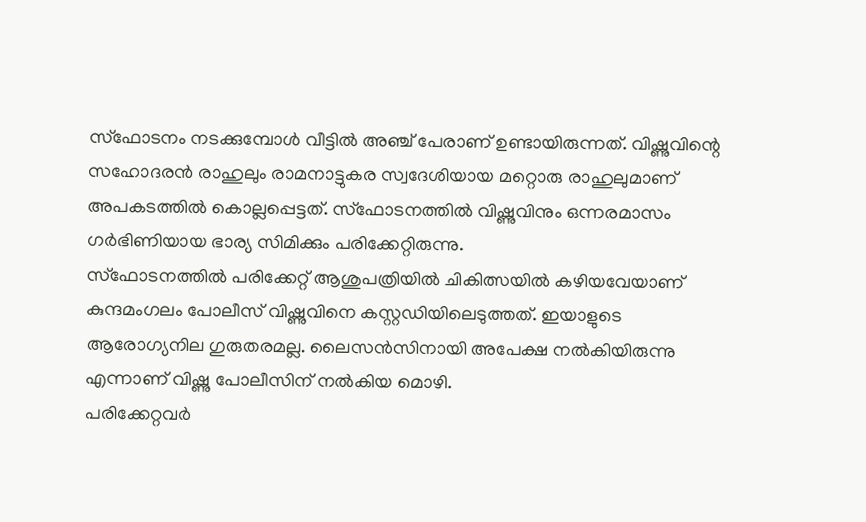സ്ഫോടനം നടക്കുമ്പോൾ വീട്ടിൽ അഞ്ച് പേരാണ് ഉണ്ടായിരുന്നത്. വിഷ്ണുവിന്റെ സഹോദരൻ രാഹുലും രാമനാട്ടുകര സ്വദേശിയായ മറ്റൊരു രാഹുലുമാണ് അപകടത്തിൽ കൊല്ലപ്പെട്ടത്. സ്ഫോടനത്തിൽ വിഷ്ണുവിനും ഒന്നരമാസം ഗർഭിണിയായ ഭാര്യ സിമിക്കും പരിക്കേറ്റിരുന്നു.
സ്ഫോടനത്തിൽ പരിക്കേറ്റ് ആശുപത്രിയിൽ ചികിത്സയിൽ കഴിയവേയാണ് കുന്ദമംഗലം പോലീസ് വിഷ്ണുവിനെ കസ്റ്റഡിയിലെടുത്തത്. ഇയാളുടെ ആരോഗ്യനില ഗുരുതരമല്ല. ലൈസൻസിനായി അപേക്ഷ നൽകിയിരുന്നു എന്നാണ് വിഷ്ണു പോലീസിന് നൽകിയ മൊഴി.
പരിക്കേറ്റവർ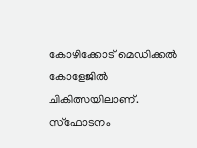കോഴിക്കോട് മെഡിക്കൽ കോളേജിൽ ചികിത്സയിലാണ്. സ്ഫോടനം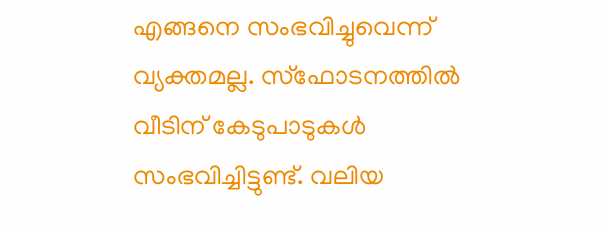എങ്ങനെ സംഭവിച്ചുവെന്ന് വ്യക്തമല്ല. സ്ഫോടനത്തിൽ വീടിന് കേടുപാടുകൾ സംഭവിച്ചിട്ടുണ്ട്. വലിയ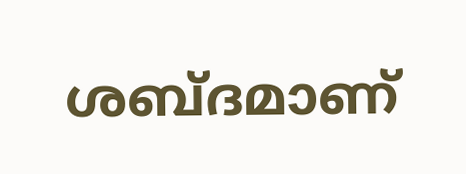ശബ്ദമാണ്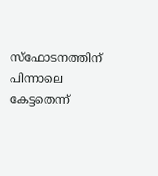സ്ഫോടനത്തിന് പിന്നാലെ കേട്ടതെന്ന്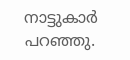നാട്ടുകാർ പറഞ്ഞു.